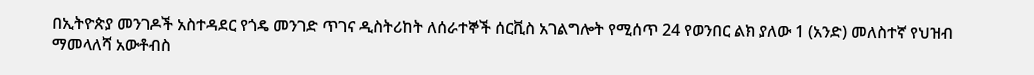በኢትዮጵያ መንገዶች አስተዳደር የጎዴ መንገድ ጥገና ዲስትሪከት ለሰራተኞች ሰርቪስ አገልግሎት የሚሰጥ 24 የወንበር ልክ ያለው 1 (አንድ) መለስተኛ የህዝብ ማመላለሻ አውቶብስ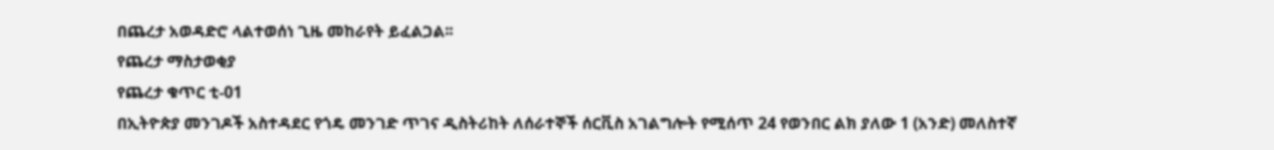በጨረታ አወዳድሮ ላልተወሰነ ጊዜ መከራየት ይፈልጋል፡፡
የጨረታ ማስታወቂያ
የጨረታ ቁጥር ቲ-01
በኢትዮጵያ መንገዶች አስተዳደር የጎዴ መንገድ ጥገና ዲስትሪከት ለሰራተኞች ሰርቪስ አገልግሎት የሚሰጥ 24 የወንበር ልክ ያለው 1 (አንድ) መለስተኛ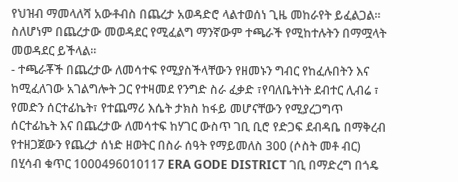የህዝብ ማመላለሻ አውቶብስ በጨረታ አወዳድሮ ላልተወሰነ ጊዜ መከራየት ይፈልጋል፡፡ ስለሆነም በጨረታው መወዳደር የሚፈልግ ማንኛውም ተጫራች የሚከተሉትን በማሟላት መወዳደር ይችላል፡፡
- ተጫራቾች በጨረታው ለመሳተፍ የሚያስችላቸውን የዘመኑን ግብር የከፈሉበትን እና ከሚፈለገው አገልግሎት ጋር የተዛመደ የንግድ ስራ ፈቃድ ፣የባለቤትነት ደብተር ሊብሬ ፣ የመድን ሰርተፊኬት፣ የተጨማሪ እሴት ታክስ ከፋይ መሆናቸውን የሚያረጋግጥ ሰርተፊኬት እና በጨረታው ለመሳተፍ ከሃገር ውስጥ ገቢ ቢሮ የድጋፍ ደብዳቤ በማቅረብ የተዘጋጀውን የጨረታ ሰነድ ዘወትር በስራ ሰዓት የማይመለስ 300 (ሶስት መቶ ብር) በሂሳብ ቁጥር 1000496010117 ERA GODE DISTRICT ገቢ በማድረግ በጎዴ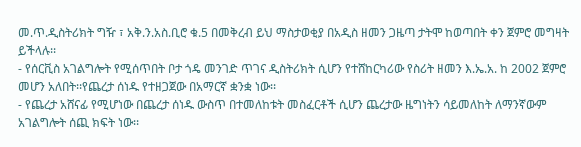መ.ጥ.ዲስትሪክት ግዥ ፣ አቅ.ን.አስ.ቢሮ ቁ.5 በመቅረብ ይህ ማስታወቂያ በአዲስ ዘመን ጋዜጣ ታትሞ ከወጣበት ቀን ጀምሮ መግዛት ይችላሉ፡፡
- የሰርቪስ አገልግሎት የሚሰጥበት ቦታ ጎዴ መንገድ ጥገና ዲስትሪክት ሲሆን የተሸከርካሪው የስሪት ዘመን እ.ኤ.አ. ከ 2002 ጀምሮ መሆን አለበት፡፡የጨረታ ሰነዱ የተዘጋጀው በአማርኛ ቋንቋ ነው፡፡
- የጨረታ አሸናፊ የሚሆነው በጨረታ ሰነዱ ውስጥ በተመለከቱት መስፈርቶች ሲሆን ጨረታው ዜግነትን ሳይመለከት ለማንኛውም አገልግሎት ሰጪ ክፍት ነው፡፡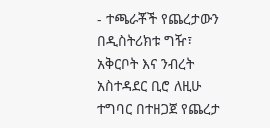- ተጫራቾች የጨረታውን በዲስትሪክቱ ግዥ፣ አቅርቦት እና ንብረት አስተዳደር ቢሮ ለዚሁ ተግባር በተዘጋጀ የጨረታ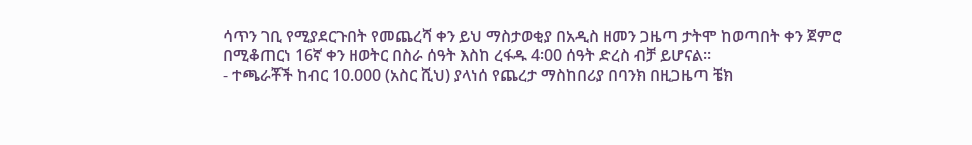ሳጥን ገቢ የሚያደርጉበት የመጨረሻ ቀን ይህ ማስታወቂያ በአዲስ ዘመን ጋዜጣ ታትሞ ከወጣበት ቀን ጀምሮ በሚቆጠርነ 16ኛ ቀን ዘወትር በስራ ሰዓት እስከ ረፋዱ 4፡00 ሰዓት ድረስ ብቻ ይሆናል፡፡
- ተጫራቾች ከብር 10.000 (አስር ሺህ) ያላነሰ የጨረታ ማስከበሪያ በባንክ በዚጋዜጣ ቼክ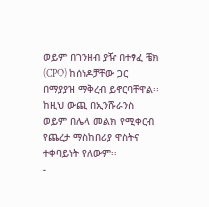ወይም በገንዘብ ያዥ በተፃፈ ቼክ (CPO) ከሰነዶቻቸው ጋር በማያያዝ ማቅረብ ይኖርባቸዋል፡፡ ከዚህ ውጪ በኢንሹራንስ ወይም በሌላ መልክ የሚቀርብ የጨረታ ማስከበሪያ ዋስትና ተቀባይነት የለውም፡፡
-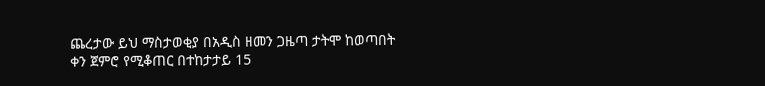ጨረታው ይህ ማስታወቂያ በአዲስ ዘመን ጋዜጣ ታትሞ ከወጣበት ቀን ጀምሮ የሚቆጠር በተከታታይ 15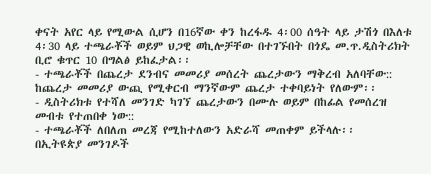ቀናት አየር ላይ የሚውል ሲሆን በ16ኛው ቀን ከረፋዱ 4፡00 ሰዓት ላይ ታሽጎ በእለቱ 4፡30 ላይ ተጫራቾች ወይም ህጋዊ ወኪሎቻቸው በተገኙበት በጎዴ መ.ጥ.ዲስትሪክት ቢሮ ቁጥር 10 በግልፅ ይከፈታል፡፡
- ተጫራቾች በጨረታ ደንብና መመሪያ መሰረት ጨረታውን ማቅረብ አለባቸው:: ከጨረታ መመሪያ ውጪ የሚቀርብ ማንኛውም ጨረታ ተቀባይነት የለውም፡፡
- ዲስትሪክቱ የተሻለ መንገድ ካገኘ ጨረታውን በሙሉ ወይም በከፊል የመሰረዝ መብቱ የተጠበቀ ነው::
- ተጫራቾች ለበለጠ መረጃ የሚከተለውን አድራሻ መጠቀም ይችላሉ፡፡
በኢትዩጵያ መንገዶች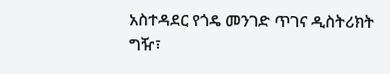አስተዳደር የጎዴ መንገድ ጥገና ዲስትሪክት
ግዥ፣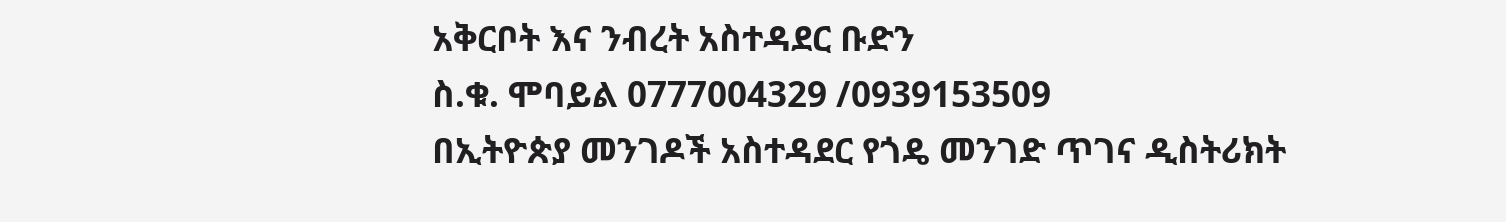አቅርቦት እና ንብረት አስተዳደር ቡድን
ስ.ቁ. ሞባይል 0777004329 /0939153509
በኢትዮጵያ መንገዶች አስተዳደር የጎዴ መንገድ ጥገና ዲስትሪክት